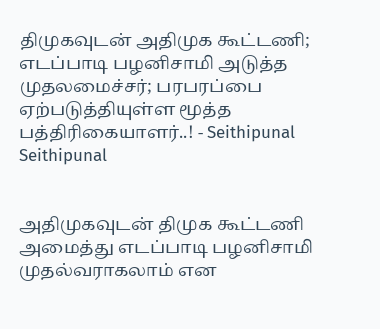திமுகவுடன் அதிமுக கூட்டணி; எடப்பாடி பழனிசாமி அடுத்த முதலமைச்சர்; பரபரப்பை ஏற்படுத்தியுள்ள மூத்த பத்திரிகையாளர்..! - Seithipunal
Seithipunal


அதிமுகவுடன் திமுக கூட்டணி அமைத்து எடப்பாடி பழனிசாமி முதல்வராகலாம் என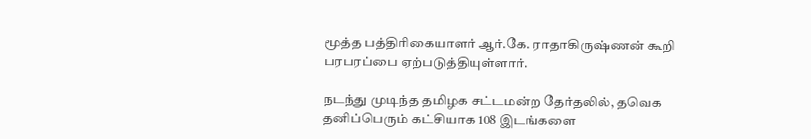மூத்த பத்திரிகையாளர் ஆர்.கே. ராதாகிருஷ்ணன் கூறி பரபரப்பை ஏற்படுத்தியுள்ளார்.

நடந்து முடிந்த தமிழக சட்டமன்ற தேர்தலில், தவெக தனிப்பெரும் கட்சியாக 108 இடங்களை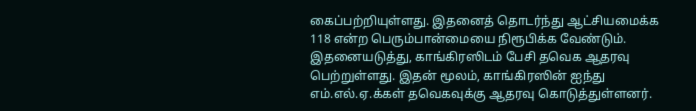கைப்பற்றியுள்ளது. இதனைத் தொடர்ந்து ஆட்சியமைக்க 118 என்ற பெரும்பான்மையை நிரூபிக்க வேண்டும். இதனையடுத்து, காங்கிரஸிடம் பேசி தவெக ஆதரவு பெற்றுள்ளது. இதன் மூலம், காங்கிரஸின் ஐந்து எம்.எல்.ஏ.க்கள் தவெகவுக்கு ஆதரவு கொடுத்துள்ளனர்.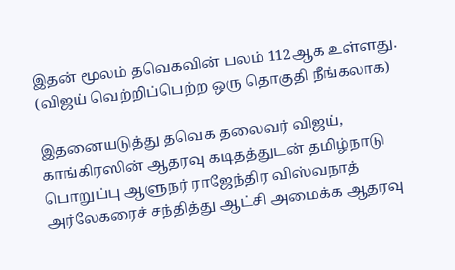இதன் மூலம் தவெகவின் பலம் 112ஆக உள்ளது. (விஜய் வெற்றிப்பெற்ற ஒரு தொகுதி நீங்கலாக)

இதனையடுத்து தவெக தலைவர் விஜய், காங்கிரஸின் ஆதரவு கடிதத்துடன் தமிழ்நாடு பொறுப்பு ஆளுநர் ராஜேந்திர விஸ்வநாத் அர்லேகரைச் சந்தித்து ஆட்சி அமைக்க ஆதரவு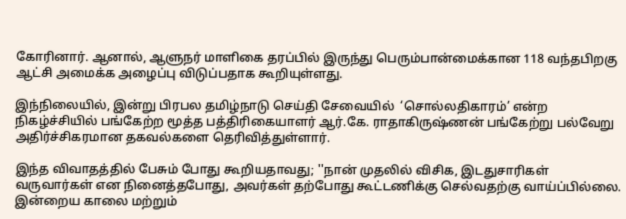கோரினார். ஆனால், ஆளுநர் மாளிகை தரப்பில் இருந்து பெரும்பான்மைக்கான 118 வந்தபிறகு ஆட்சி அமைக்க அழைப்பு விடுப்பதாக கூறியுள்ளது.

இந்நிலையில், இன்று பிரபல தமிழ்நாடு செய்தி சேவையில்  ‘சொல்லதிகாரம்’ என்ற நிகழ்ச்சியில் பங்கேற்ற மூத்த பத்திரிகையாளர் ஆர்.கே. ராதாகிருஷ்ணன் பங்கேற்று பல்வேறு அதிர்ச்சிகரமான தகவல்களை தெரிவித்துள்ளார்.

இந்த விவாதத்தில் பேசும் போது கூறியதாவது; ''நான் முதலில் விசிக, இடதுசாரிகள் வருவார்கள் என நினைத்தபோது, அவர்கள் தற்போது கூட்டணிக்கு செல்வதற்கு வாய்ப்பில்லை. இன்றைய காலை மற்றும்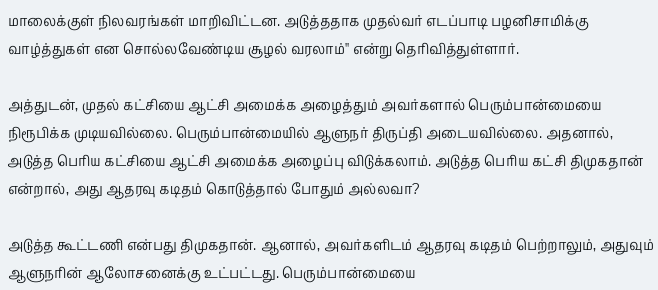மாலைக்குள் நிலவரங்கள் மாறிவிட்டன. அடுத்ததாக முதல்வர் எடப்பாடி பழனிசாமிக்கு வாழ்த்துகள் என சொல்லவேண்டிய சூழல் வரலாம்'' என்று தெரிவித்துள்ளார்.

அத்துடன், முதல் கட்சியை ஆட்சி அமைக்க அழைத்தும் அவர்களால் பெரும்பான்மையை நிரூபிக்க முடியவில்லை. பெரும்பான்மையில் ஆளுநர் திருப்தி அடையவில்லை. அதனால், அடுத்த பெரிய கட்சியை ஆட்சி அமைக்க அழைப்பு விடுக்கலாம். அடுத்த பெரிய கட்சி திமுகதான் என்றால், அது ஆதரவு கடிதம் கொடுத்தால் போதும் அல்லவா?

அடுத்த கூட்டணி என்பது திமுகதான். ஆனால், அவர்களிடம் ஆதரவு கடிதம் பெற்றாலும், அதுவும் ஆளுநரின் ஆலோசனைக்கு உட்பட்டது. பெரும்பான்மையை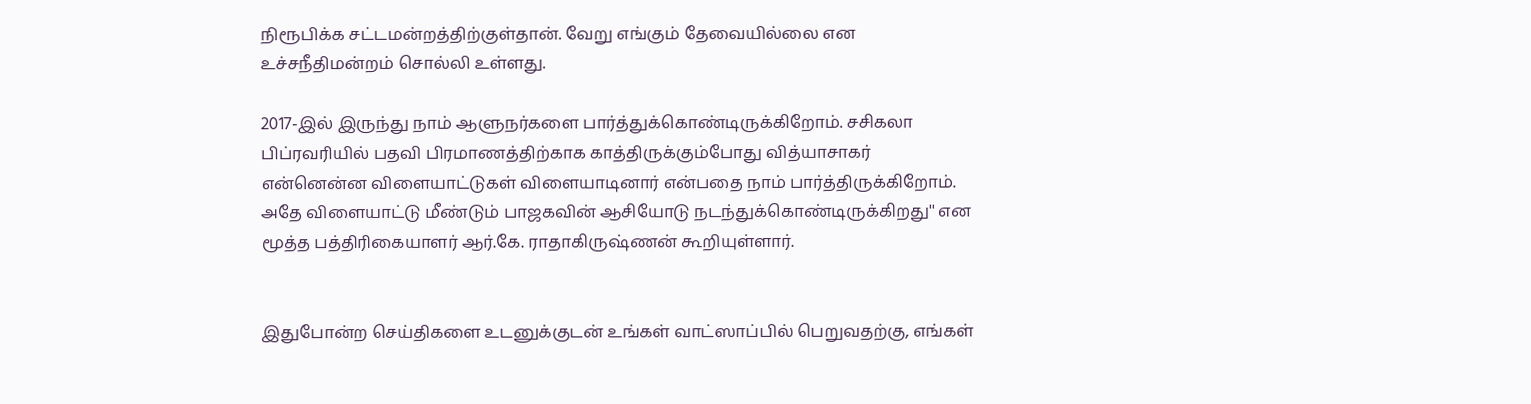நிரூபிக்க சட்டமன்றத்திற்குள்தான். வேறு எங்கும் தேவையில்லை என உச்சநீதிமன்றம் சொல்லி உள்ளது.

2017-இல் இருந்து நாம் ஆளுநர்களை பார்த்துக்கொண்டிருக்கிறோம். சசிகலா பிப்ரவரியில் பதவி பிரமாணத்திற்காக காத்திருக்கும்போது வித்யாசாகர் என்னென்ன விளையாட்டுகள் விளையாடினார் என்பதை நாம் பார்த்திருக்கிறோம். அதே விளையாட்டு மீண்டும் பாஜகவின் ஆசியோடு நடந்துக்கொண்டிருக்கிறது'' என மூத்த பத்திரிகையாளர் ஆர்.கே. ராதாகிருஷ்ணன் கூறியுள்ளார்.


இதுபோன்ற செய்திகளை உடனுக்குடன் உங்கள் வாட்ஸாப்பில் பெறுவதற்கு, எங்கள்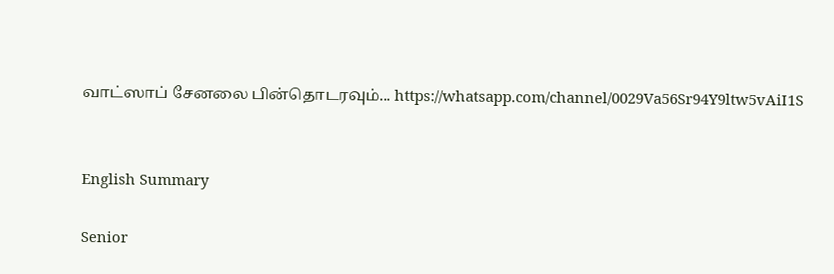வாட்ஸாப் சேனலை பின்தொடரவும்... https://whatsapp.com/channel/0029Va56Sr94Y9ltw5vAiI1S


English Summary

Senior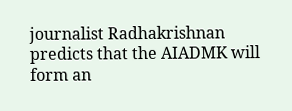journalist Radhakrishnan predicts that the AIADMK will form an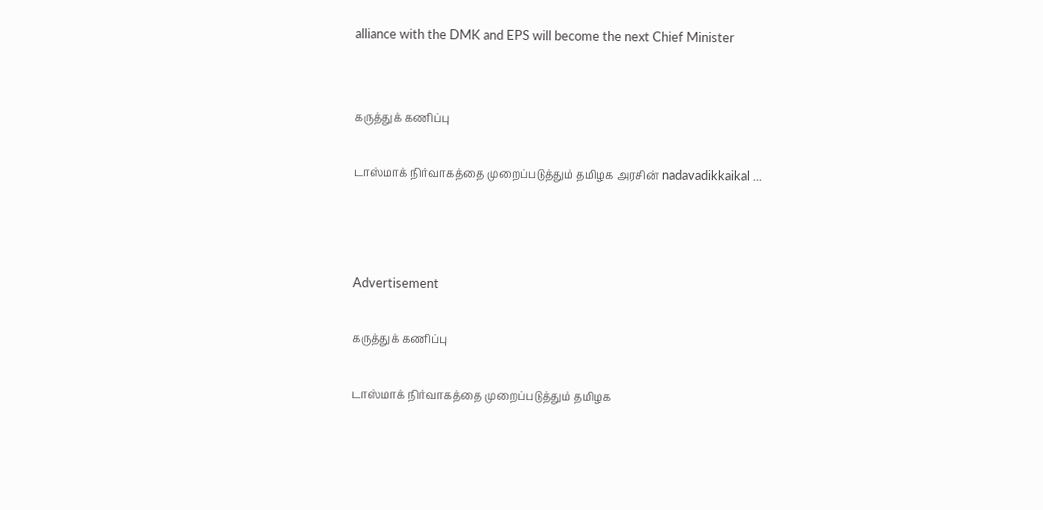alliance with the DMK and EPS will become the next Chief Minister


கருத்துக் கணிப்பு

டாஸ்மாக் நிர்வாகத்தை முறைப்படுத்தும் தமிழக அரசின் nadavadikkaikal ...



Advertisement

கருத்துக் கணிப்பு

டாஸ்மாக் நிர்வாகத்தை முறைப்படுத்தும் தமிழக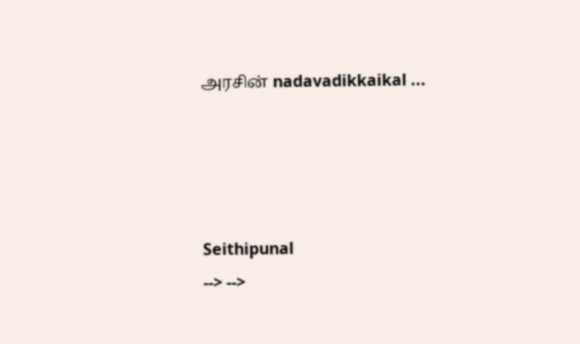அரசின் nadavadikkaikal ...




Seithipunal
--> -->